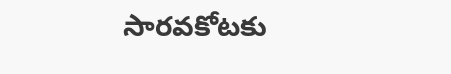సారవకోటకు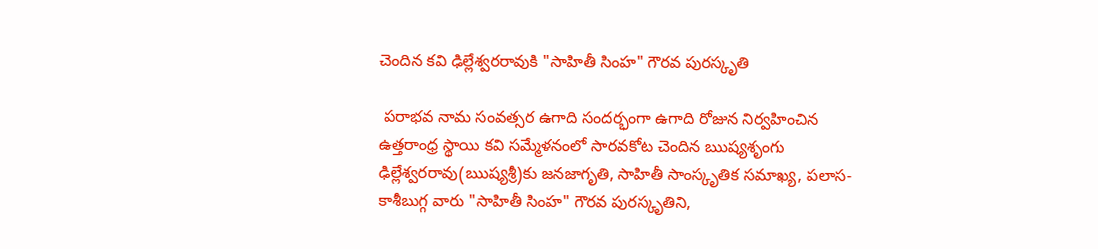చెందిన కవి ఢిల్లేశ్వరరావుకి "సాహితీ సింహ" గౌరవ పురస్కృతి

 పరాభవ నామ సంవత్సర ఉగాది సందర్భంగా ఉగాది రోజున నిర్వహించిన ఉత్తరాంధ్ర స్థాయి కవి సమ్మేళనంలో సారవకోట చెందిన ఋష్యశృంగు ఢిల్లేశ్వరరావు(ఋష్యశ్రీ)కు జనజాగృతి, సాహితీ సాంస్కృతిక సమాఖ్య, పలాస-కాశీబుగ్గ వారు "సాహితీ సింహ" గౌరవ పురస్కృతిని,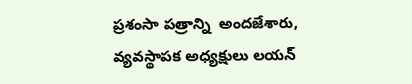ప్రశంసా పత్రాన్ని  అందజేశారు, వ్యవస్థాపక అధ్యక్షులు లయన్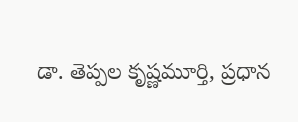డా. తెప్పల కృష్ణమూర్తి, ప్రధాన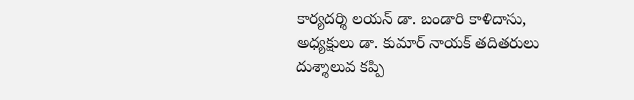కార్యదర్శి లయన్ డా. బండారి కాళిదాసు, అధ్యక్షులు డా. కుమార్ నాయక్ తదితరులు దుశ్శాలువ కప్పి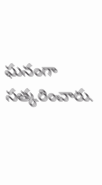ఘనంగా సత్కరించారు.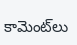కామెంట్‌లు